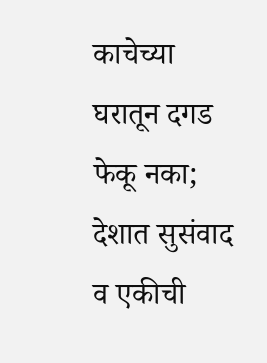काचेच्या घरातून दगड फेकू नका; देशात सुसंवाद व एकीची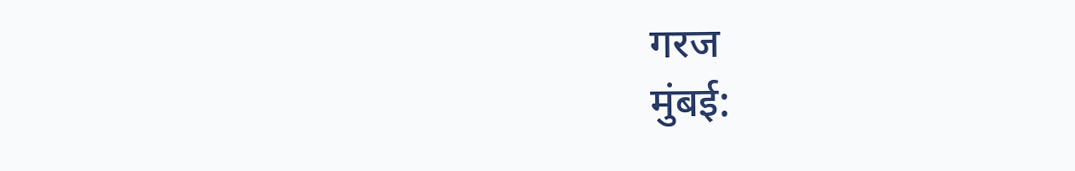गरज
मुंबई: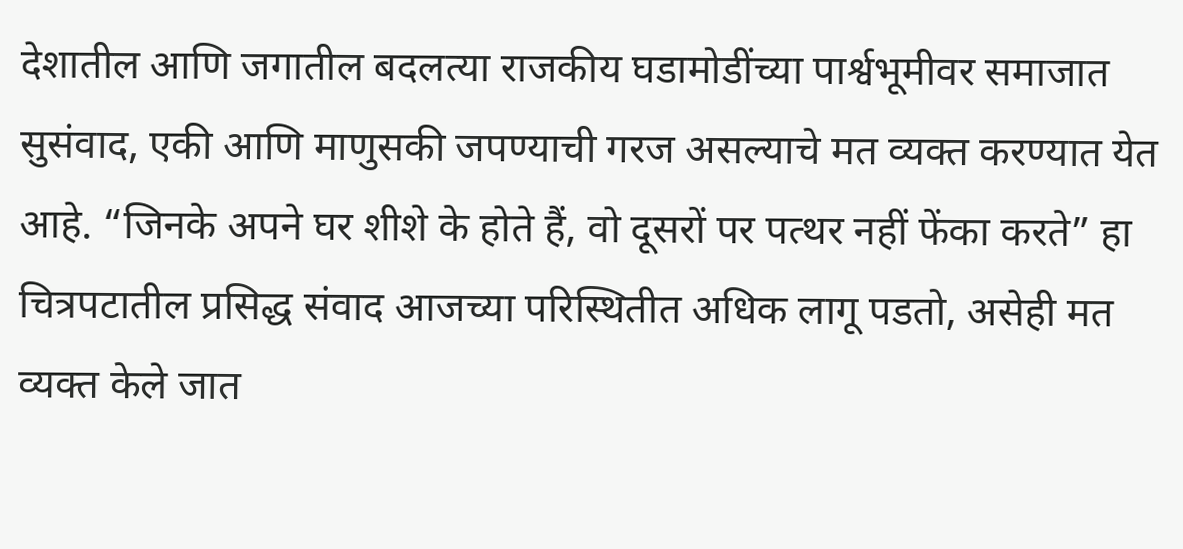देशातील आणि जगातील बदलत्या राजकीय घडामोडींच्या पार्श्वभूमीवर समाजात सुसंवाद, एकी आणि माणुसकी जपण्याची गरज असल्याचे मत व्यक्त करण्यात येत आहे. “जिनके अपने घर शीशे के होते हैं, वो दूसरों पर पत्थर नहीं फेंका करते” हा चित्रपटातील प्रसिद्ध संवाद आजच्या परिस्थितीत अधिक लागू पडतो, असेही मत व्यक्त केले जात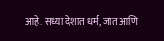आहे. सध्या देशात धर्म, जात आणि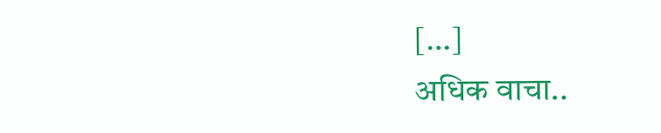[…]
अधिक वाचा..